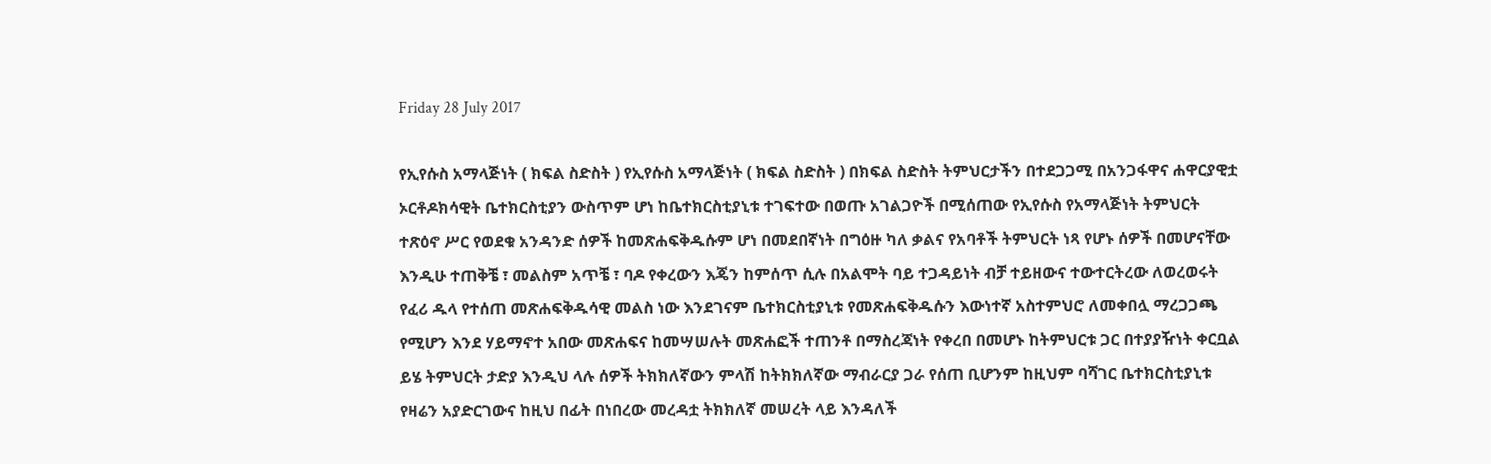Friday 28 July 2017

የኢየሱስ አማላጅነት ( ክፍል ስድስት ) የኢየሱስ አማላጅነት ( ክፍል ስድስት ) በክፍል ስድስት ትምህርታችን በተደጋጋሚ በአንጋፋዋና ሐዋርያዊቷ ኦርቶዶክሳዊት ቤተክርስቲያን ውስጥም ሆነ ከቤተክርስቲያኒቱ ተገፍተው በወጡ አገልጋዮች በሚሰጠው የኢየሱስ የአማላጅነት ትምህርት ተጽዕኖ ሥር የወደቁ አንዳንድ ሰዎች ከመጽሐፍቅዱሱም ሆነ በመደበኛነት በግዕዙ ካለ ቃልና የአባቶች ትምህርት ነጻ የሆኑ ሰዎች በመሆናቸው እንዲሁ ተጠቅቼ ፣ መልስም አጥቼ ፣ ባዶ የቀረውን እጄን ከምሰጥ ሲሉ በአልሞት ባይ ተጋዳይነት ብቻ ተይዘውና ተውተርትረው ለወረወሩት የፈሪ ዱላ የተሰጠ መጽሐፍቅዱሳዊ መልስ ነው እንደገናም ቤተክርስቲያኒቱ የመጽሐፍቅዱሱን እውነተኛ አስተምህሮ ለመቀበሏ ማረጋጋጫ የሚሆን እንደ ሃይማኖተ አበው መጽሐፍና ከመሣሠሉት መጽሐፎች ተጠንቶ በማስረጃነት የቀረበ በመሆኑ ከትምህርቱ ጋር በተያያዥነት ቀርቧል ይሄ ትምህርት ታድያ እንዲህ ላሉ ሰዎች ትክክለኛውን ምላሽ ከትክክለኛው ማብራርያ ጋራ የሰጠ ቢሆንም ከዚህም ባሻገር ቤተክርስቲያኒቱ የዛሬን አያድርገውና ከዚህ በፊት በነበረው መረዳቷ ትክክለኛ መሠረት ላይ እንዳለች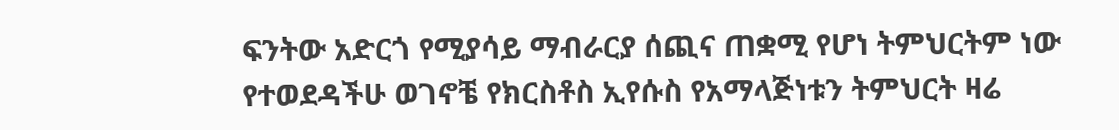ፍንትው አድርጎ የሚያሳይ ማብራርያ ሰጪና ጠቋሚ የሆነ ትምህርትም ነው የተወደዳችሁ ወገኖቼ የክርስቶስ ኢየሱስ የአማላጅነቱን ትምህርት ዛሬ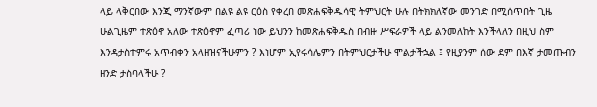ላይ ላቅርበው እንጂ ማንኛውም በልዩ ልዩ ርዕስ የቀረበ መጽሐፍቅዱሳዊ ትምህርት ሁሉ በትክክለኛው መንገድ በሚሰጥበት ጊዜ ሁልጊዜም ተጽዕኖ አለው ተጽዕኖም ፈጣሪ ነው ይህንን ከመጽሐፍቅዱስ በብዙ ሥፍራዎች ላይ ልንመለከት እንችላለን በዚህ ስም እንዳታስተምሩ አጥብቀን አላዘዝናችሁምን ? እነሆም ኢየሩሳሌምን በትምህርታችሁ ሞልታችኋል ፤ የዚያንም ሰው ደም በእኛ ታመጡብን ዘንድ ታስባላችሁ ?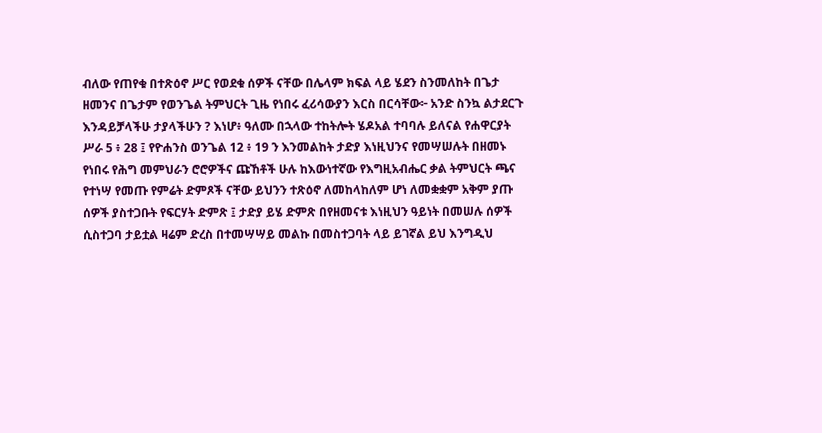ብለው የጠየቁ በተጽዕኖ ሥር የወደቁ ሰዎች ናቸው በሌላም ክፍል ላይ ሄደን ስንመለከት በጌታ ዘመንና በጌታም የወንጌል ትምህርት ጊዜ የነበሩ ፈሪሳውያን እርስ በርሳቸው፦ አንድ ስንኳ ልታደርጉ እንዳይቻላችሁ ታያላችሁን ? እነሆ፥ ዓለሙ በኋላው ተከትሎት ሄዶአል ተባባሉ ይለናል የሐዋርያት ሥራ 5 ፥ 28 ፤ የዮሐንስ ወንጌል 12 ፥ 19 ን እንመልከት ታድያ እነዚህንና የመሣሠሉት በዘመኑ የነበሩ የሕግ መምህራን ሮሮዎችና ጩኸቶች ሁሉ ከእውነተኛው የእግዚአብሔር ቃል ትምህርት ጫና የተነሣ የመጡ የምሬት ድምጾች ናቸው ይህንን ተጽዕኖ ለመከላከለም ሆነ ለመቋቋም አቅም ያጡ ሰዎች ያስተጋቡት የፍርሃት ድምጽ ፤ ታድያ ይሄ ድምጽ በየዘመናቱ እነዚህን ዓይነት በመሠሉ ሰዎች ሲስተጋባ ታይቷል ዛሬም ድረስ በተመሣሣይ መልኩ በመስተጋባት ላይ ይገኛል ይህ እንግዲህ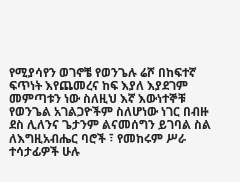የሚያሳየን ወገኖቼ የወንጌሉ ሬሾ በከፍተኛ ፍጥነት እየጨመረና ከፍ እያለ እያደገም መምጣቱን ነው ስለዚህ እኛ እውነተኞቹ የወንጌል አገልጋዮችም ስለሆነው ነገር በብዙ ደስ ሊለንና ጌታንም ልናመሰግን ይገባል ስል ለእግዚአብሔር ባሮች ፣ የመከሩም ሥራ ተሳታፊዎች ሁሉ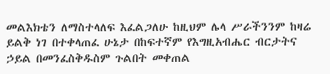መልእክቴን ለማስተላለፍ እፈልጋለሁ ከዚህም ሌላ ሥራችንንም ከዛሬ ይልቅ ነገ በተቀላጠፈ ሁኔታ በከፍተኛም የእግዚአብሔር ብርታትና ኃይል በመንፈስቅዱስም ጉልበት መቀጠል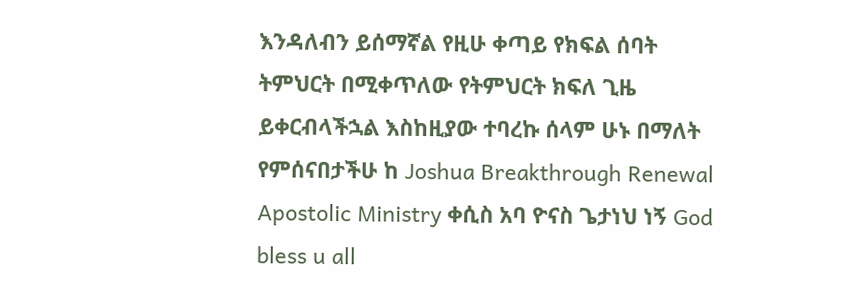እንዳለብን ይሰማኛል የዚሁ ቀጣይ የክፍል ሰባት ትምህርት በሚቀጥለው የትምህርት ክፍለ ጊዜ ይቀርብላችኋል እስከዚያው ተባረኩ ሰላም ሁኑ በማለት የምሰናበታችሁ ከ Joshua Breakthrough Renewal Apostolic Ministry ቀሲስ አባ ዮናስ ጌታነህ ነኝ God bless u all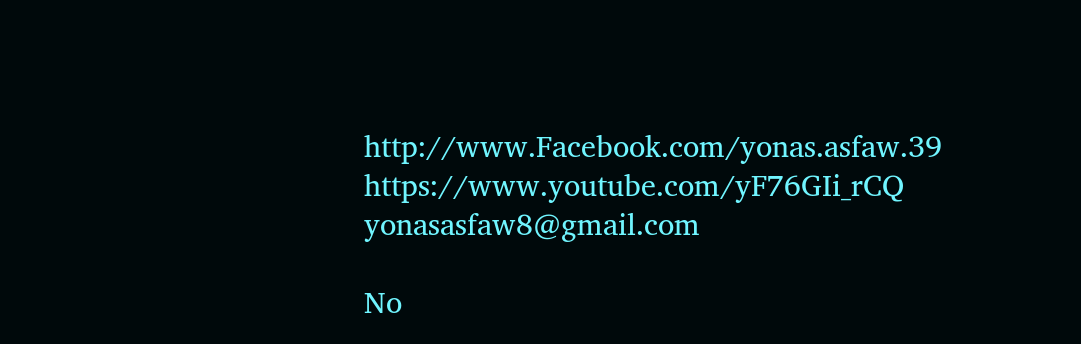http://www.Facebook.com/yonas.asfaw.39 https://www.youtube.com/yF76GIi_rCQ yonasasfaw8@gmail.com

No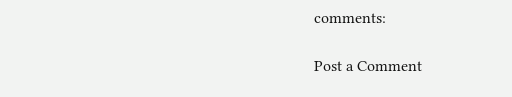comments:

Post a Comment